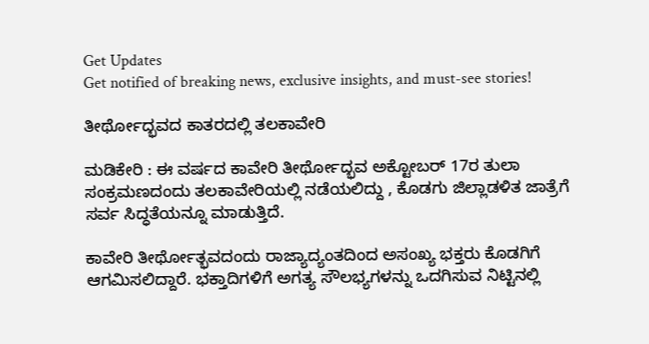Get Updates
Get notified of breaking news, exclusive insights, and must-see stories!

ತೀರ್ಥೋದ್ಭವದ ಕಾತರದಲ್ಲಿ ತಲಕಾವೇರಿ

ಮಡಿಕೇರಿ : ಈ ವರ್ಷದ ಕಾವೇರಿ ತೀರ್ಥೋದ್ಭವ ಅಕ್ಟೋಬರ್‌ 17ರ ತುಲಾ ಸಂಕ್ರಮಣದಂದು ತಲಕಾವೇರಿಯಲ್ಲಿ ನಡೆಯಲಿದ್ದು , ಕೊಡಗು ಜಿಲ್ಲಾಡಳಿತ ಜಾತ್ರೆಗೆ ಸರ್ವ ಸಿದ್ಧತೆಯನ್ನೂ ಮಾಡುತ್ತಿದೆ.

ಕಾವೇರಿ ತೀರ್ಥೋತ್ಭವದಂದು ರಾಜ್ಯಾದ್ಯಂತದಿಂದ ಅಸಂಖ್ಯ ಭಕ್ತರು ಕೊಡಗಿಗೆ ಆಗಮಿಸಲಿದ್ದಾರೆ. ಭಕ್ತಾದಿಗಳಿಗೆ ಅಗತ್ಯ ಸೌಲಭ್ಯಗಳನ್ನು ಒದಗಿಸುವ ನಿಟ್ಟಿನಲ್ಲಿ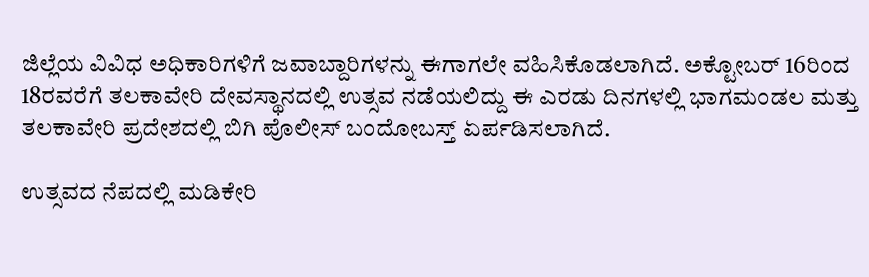ಜಿಲ್ಲೆಯ ವಿವಿಧ ಅಧಿಕಾರಿಗಳಿಗೆ ಜವಾಬ್ದಾರಿಗಳನ್ನು ಈಗಾಗಲೇ ವಹಿಸಿಕೊಡಲಾಗಿದೆ. ಅಕ್ಟೋಬರ್‌ 16ರಿಂದ 18ರವರೆಗೆ ತಲಕಾವೇರಿ ದೇವಸ್ಥಾನದಲ್ಲಿ ಉತ್ಸವ ನಡೆಯಲಿದ್ದು ಈ ಎರಡು ದಿನಗಳಲ್ಲಿ ಭಾಗಮಂಡಲ ಮತ್ತು ತಲಕಾವೇರಿ ಪ್ರದೇಶದಲ್ಲಿ ಬಿಗಿ ಪೊಲೀಸ್‌ ಬಂದೋಬಸ್ತ್‌ ಏರ್ಪಡಿಸಲಾಗಿದೆ.

ಉತ್ಸವದ ನೆಪದಲ್ಲಿ ಮಡಿಕೇರಿ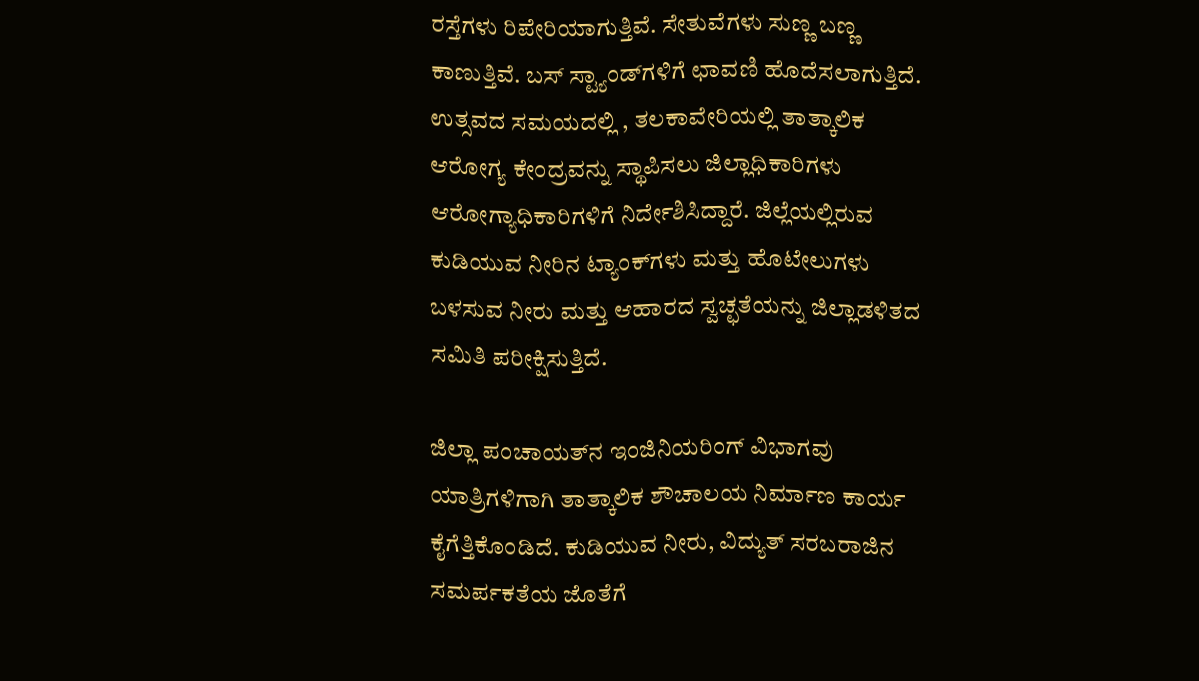ರಸ್ತೆಗಳು ರಿಪೇರಿಯಾಗುತ್ತಿವೆ. ಸೇತುವೆಗಳು ಸುಣ್ಣ ಬಣ್ಣ ಕಾಣುತ್ತಿವೆ. ಬಸ್‌ ಸ್ಟ್ಯಾಂಡ್‌ಗಳಿಗೆ ಛಾವಣಿ ಹೊದೆಸಲಾಗುತ್ತಿದೆ. ಉತ್ಸವದ ಸಮಯದಲ್ಲಿ , ತಲಕಾವೇರಿಯಲ್ಲಿ ತಾತ್ಕಾಲಿಕ ಆರೋಗ್ಯ ಕೇಂದ್ರವನ್ನು ಸ್ಥಾಪಿಸಲು ಜಿಲ್ಲಾಧಿಕಾರಿಗಳು ಆರೋಗ್ಯಾಧಿಕಾರಿಗಳಿಗೆ ನಿರ್ದೇಶಿಸಿದ್ದಾರೆ. ಜಿಲ್ಲೆಯಲ್ಲಿರುವ ಕುಡಿಯುವ ನೀರಿನ ಟ್ಯಾಂಕ್‌ಗಳು ಮತ್ತು ಹೊಟೇಲುಗಳು ಬಳಸುವ ನೀರು ಮತ್ತು ಆಹಾರದ ಸ್ವಚ್ಛತೆಯನ್ನು ಜಿಲ್ಲಾಡಳಿತದ ಸಮಿತಿ ಪರೀಕ್ಷಿಸುತ್ತಿದೆ.

ಜಿಲ್ಲಾ ಪಂಚಾಯತ್‌ನ ಇಂಜಿನಿಯರಿಂಗ್‌ ವಿಭಾಗವು ಯಾತ್ರಿಗಳಿಗಾಗಿ ತಾತ್ಕಾಲಿಕ ಶೌಚಾಲಯ ನಿರ್ಮಾಣ ಕಾರ್ಯ ಕೈಗೆತ್ತಿಕೊಂಡಿದೆ. ಕುಡಿಯುವ ನೀರು, ವಿದ್ಯುತ್‌ ಸರಬರಾಜಿನ ಸಮರ್ಪಕತೆಯ ಜೊತೆಗೆ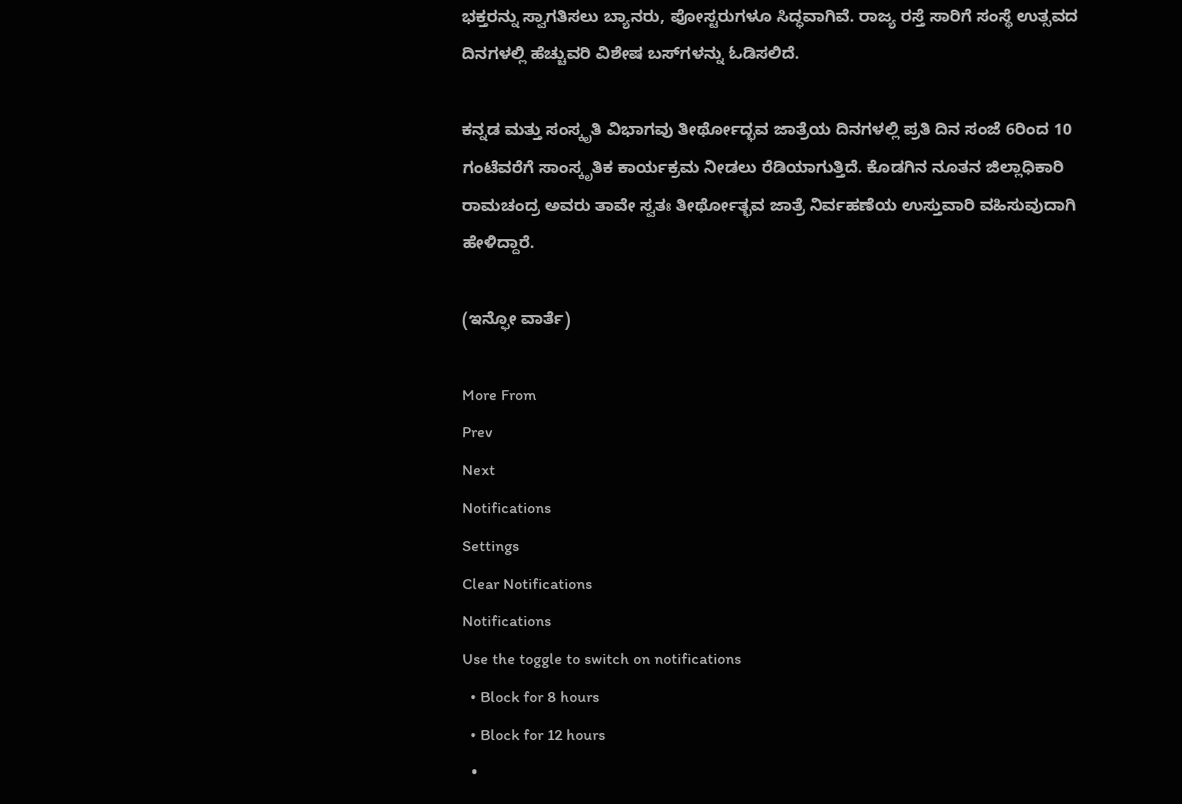ಭಕ್ತರನ್ನು ಸ್ವಾಗತಿಸಲು ಬ್ಯಾನರು, ಪೋಸ್ಟರುಗಳೂ ಸಿದ್ಧವಾಗಿವೆ. ರಾಜ್ಯ ರಸ್ತೆ ಸಾರಿಗೆ ಸಂಸ್ಥೆ ಉತ್ಸವದ ದಿನಗಳಲ್ಲಿ ಹೆಚ್ಚುವರಿ ವಿಶೇಷ ಬಸ್‌ಗಳನ್ನು ಓಡಿಸಲಿದೆ.

ಕನ್ನಡ ಮತ್ತು ಸಂಸ್ಕೃತಿ ವಿಭಾಗವು ತೀರ್ಥೋದ್ಭವ ಜಾತ್ರೆಯ ದಿನಗಳಲ್ಲಿ ಪ್ರತಿ ದಿನ ಸಂಜೆ 6ರಿಂದ 10 ಗಂಟೆವರೆಗೆ ಸಾಂಸ್ಕೃತಿಕ ಕಾರ್ಯಕ್ರಮ ನೀಡಲು ರೆಡಿಯಾಗುತ್ತಿದೆ. ಕೊಡಗಿನ ನೂತನ ಜಿಲ್ಲಾಧಿಕಾರಿ ರಾಮಚಂದ್ರ ಅವರು ತಾವೇ ಸ್ವತಃ ತೀರ್ಥೋತ್ಭವ ಜಾತ್ರೆ ನಿರ್ವಹಣೆಯ ಉಸ್ತುವಾರಿ ವಹಿಸುವುದಾಗಿ ಹೇಳಿದ್ದಾರೆ.

(ಇನ್ಫೋ ವಾರ್ತೆ)

More From
Prev
Next
Notifications
Settings
Clear Notifications
Notifications
Use the toggle to switch on notifications
  • Block for 8 hours
  • Block for 12 hours
  •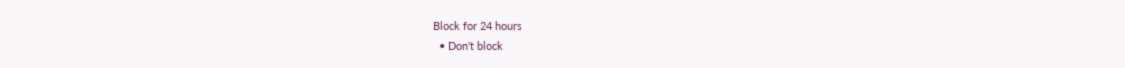Block for 24 hours
  • Don't block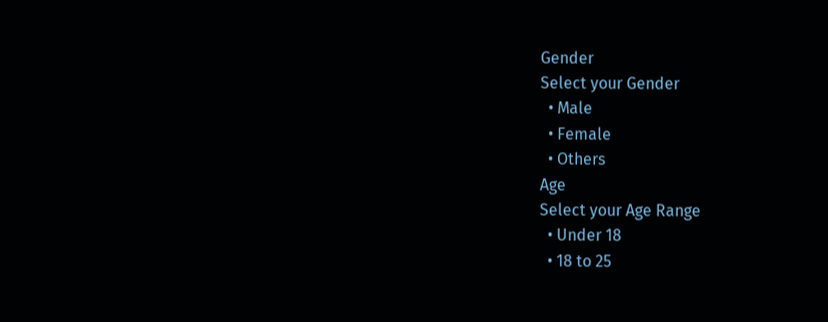Gender
Select your Gender
  • Male
  • Female
  • Others
Age
Select your Age Range
  • Under 18
  • 18 to 25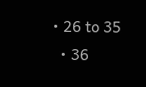• 26 to 35
  • 36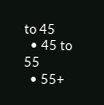to 45
  • 45 to 55
  • 55+